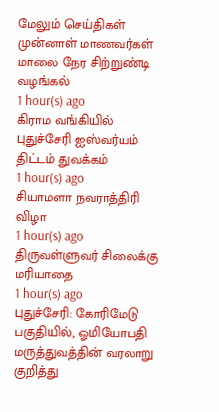மேலும் செய்திகள்
முன்னாள் மாணவர்கள் மாலை நேர சிற்றுண்டி வழங்கல்
1 hour(s) ago
கிராம வங்கியில் புதுச்சேரி ஐஸ்வர்யம் திட்டம் துவக்கம்
1 hour(s) ago
சியாமளா நவராத்திரி விழா
1 hour(s) ago
திருவள்ளுவர் சிலைக்கு மரியாதை
1 hour(s) ago
புதுச்சேரி: கோரிமேடு பகுதியில், ஓமியோபதி மருத்துவத்தின் வரலாறு குறித்து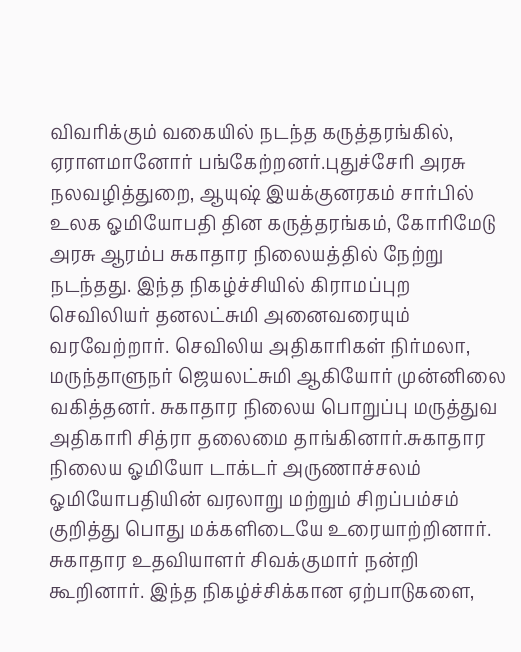விவரிக்கும் வகையில் நடந்த கருத்தரங்கில், ஏராளமானோர் பங்கேற்றனர்.புதுச்சேரி அரசு நலவழித்துறை, ஆயுஷ் இயக்குனரகம் சார்பில் உலக ஓமியோபதி தின கருத்தரங்கம், கோரிமேடு அரசு ஆரம்ப சுகாதார நிலையத்தில் நேற்று நடந்தது. இந்த நிகழ்ச்சியில் கிராமப்புற செவிலியர் தனலட்சுமி அனைவரையும் வரவேற்றார். செவிலிய அதிகாரிகள் நிர்மலா, மருந்தாளுநர் ஜெயலட்சுமி ஆகியோர் முன்னிலை வகித்தனர். சுகாதார நிலைய பொறுப்பு மருத்துவ அதிகாரி சித்ரா தலைமை தாங்கினார்.சுகாதார நிலைய ஓமியோ டாக்டர் அருணாச்சலம் ஓமியோபதியின் வரலாறு மற்றும் சிறப்பம்சம் குறித்து பொது மக்களிடையே உரையாற்றினார். சுகாதார உதவியாளர் சிவக்குமார் நன்றி கூறினார். இந்த நிகழ்ச்சிக்கான ஏற்பாடுகளை,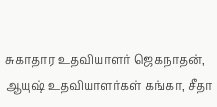சுகாதார உதவியாளர் ஜெகநாதன், ஆயுஷ் உதவியாளர்கள் கங்கா, சீதா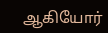ஆகியோர்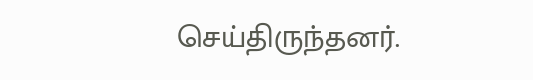செய்திருந்தனர்.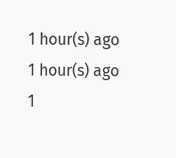1 hour(s) ago
1 hour(s) ago
1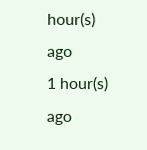hour(s) ago
1 hour(s) ago